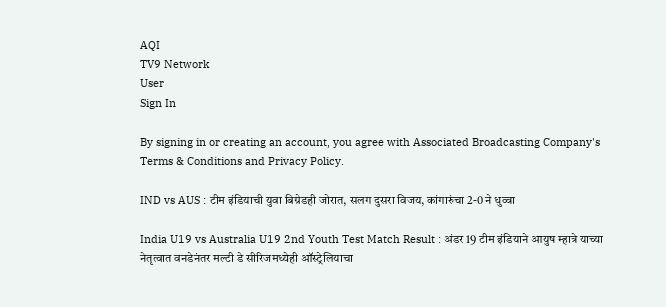AQI
TV9 Network
User
Sign In

By signing in or creating an account, you agree with Associated Broadcasting Company's Terms & Conditions and Privacy Policy.

IND vs AUS : टीम इंडियाची युवा बिग्रेडही जोरात, सलग दुसरा विजय, कांगारुंचा 2-0 ने धुव्वा

India U19 vs Australia U19 2nd Youth Test Match Result : अंडर 19 टीम इंडियाने आयुष म्हात्रे याच्या नेतृत्वात वनडेनंतर मल्टी डे सीरिजमध्येही ऑस्ट्रेलियाचा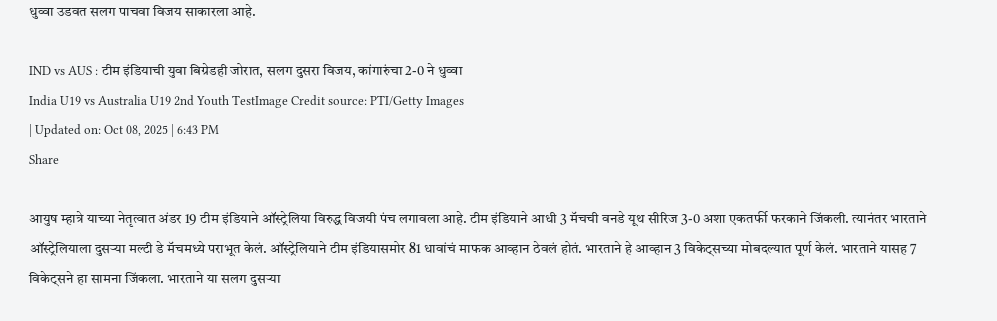धुव्वा उडवत सलग पाचवा विजय साकारला आहे.

IND vs AUS : टीम इंडियाची युवा बिग्रेडही जोरात, सलग दुसरा विजय, कांगारुंचा 2-0 ने धुव्वा
India U19 vs Australia U19 2nd Youth TestImage Credit source: PTI/Getty Images
| Updated on: Oct 08, 2025 | 6:43 PM
Share

आयुष म्हात्रे याच्या नेतृत्वात अंडर 19 टीम इंडियाने ऑस्ट्रेलिया विरुद्ध विजयी पंच लगावला आहे. टीम इंडियाने आधी 3 मॅचची वनडे यूथ सीरिज 3-0 अशा एकतर्फी फरकाने जिंकली. त्यानंतर भारताने ऑस्ट्रेलियाला दुसऱ्या मल्टी डे मॅचमध्ये पराभूत केलं. ऑस्ट्रेलियाने टीम इंडियासमोर 81 धावांचं माफक आव्हान ठेवलं होतं. भारताने हे आव्हान 3 विकेट्सच्या मोबदल्यात पूर्ण केलं. भारताने यासह 7 विकेट्सने हा सामना जिंकला. भारताने या सलग दुसऱ्या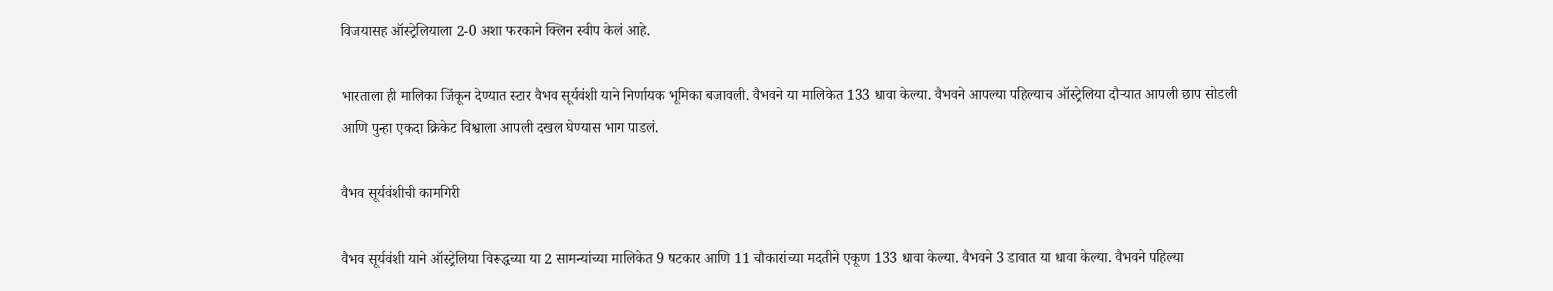विजयासह ऑस्ट्रेलियाला 2-0 अशा फरकाने क्लिन स्वीप केलं आहे.

भारताला ही मालिका जिंकून देण्यात स्टार वैभव सूर्यवंशी याने निर्णायक भूमिका बजावली. वैभवने या मालिकेत 133 धावा केल्या. वैभवने आपल्या पहिल्याच ऑस्ट्रेलिया दौऱ्यात आपली छाप सोडली आणि पुन्हा एकदा क्रिकेट विश्वाला आपली दखल घेण्यास भाग पाडलं.

वैभव सूर्यवंशीची कामगिरी

वैभव सूर्यवंशी याने ऑस्ट्रेलिया विरूद्धच्या या 2 सामन्यांच्या मालिकेत 9 षटकार आणि 11 चौकारांच्या मदतीने एकूण 133 धावा केल्या. वैभवने 3 डावात या धावा केल्या. वैभवने पहिल्या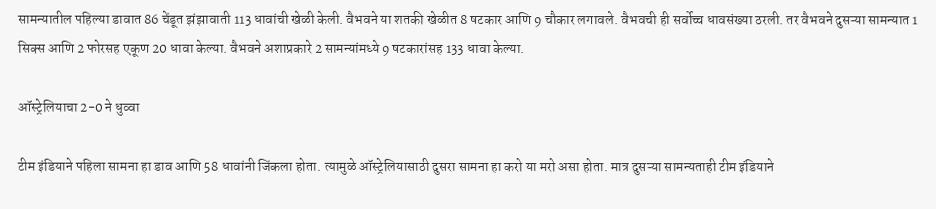सामन्यातील पहिल्या डावात 86 चेंडूत झंझावाती 113 धावांची खेळी केली. वैभवने या शतकी खेळीत 8 षटकार आणि 9 चौकार लगावले. वैभवची ही सर्वोच्च धावसंख्या ठरली. तर वैभवने दुसऱ्या सामन्यात 1 सिक्स आणि 2 फोरसह एकूण 20 धावा केल्या. वैभवने अशाप्रकारे 2 सामन्यांमध्ये 9 षटकारांसह 133 धावा केल्या.

ऑस्ट्रेलियाचा 2-0 ने धुव्वा

टीम इंडियाने पहिला सामना हा डाव आणि 58 धावांनी जिंकला होता. त्यामुळे ऑस्ट्रेलियासाठी दुसरा सामना हा करो या मरो असा होता. मात्र दुसऱ्या सामन्यताही टीम इंडियाने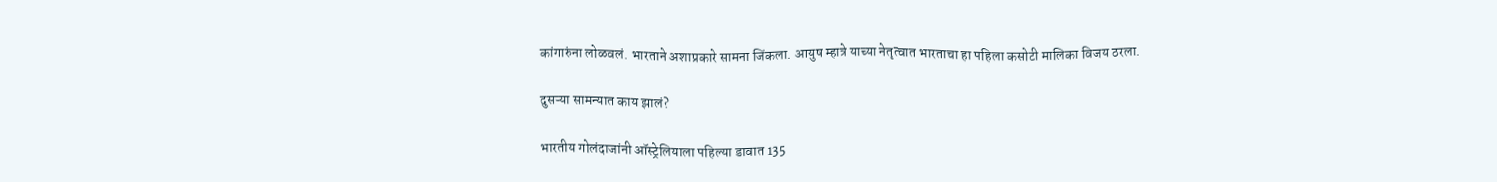कांगारुंना लोळवलं. भारताने अशाप्रकारे सामना जिंकला. आयुष म्हात्रे याच्या नेतृत्वात भारताचा हा पहिला कसोटी मालिका विजय ठरला.

दुसऱ्या सामन्यात काय झालं?

भारतीय गोलंदाजांनी ऑस्ट्रेलियाला पहिल्या डावात 135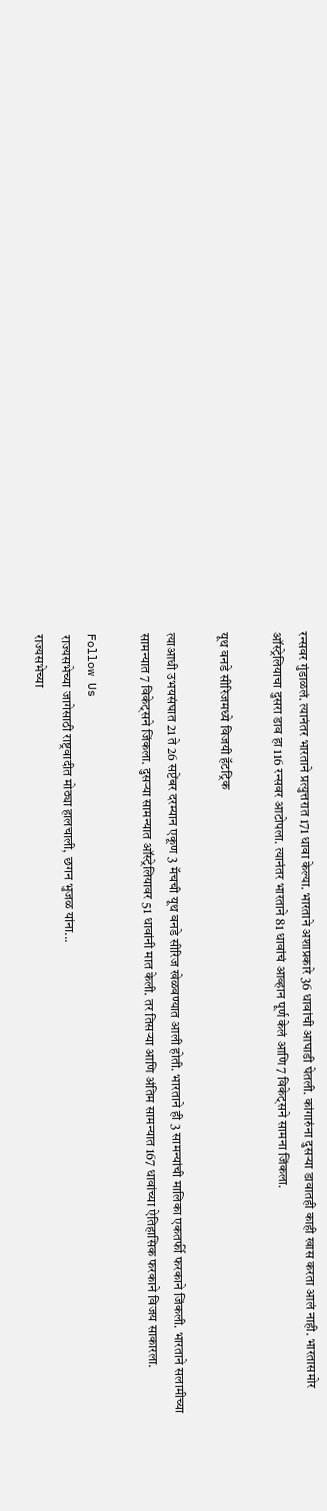रन्सवर गुंडाळलं. त्यानंतर भारताने प्रत्युत्तरात 171 धावा केल्या. भारताने अशाप्रकारे 36 धावांची आघाडी घेतली. कांगारुंना दुसऱ्या डावातही काही खास करता आलं नाही. भारतासमोर ऑस्ट्रेलियाचा दुसरा डाव हा 116 रन्सवर आटोपला. त्यानंतर भारताने 81 धावांचं आव्हान पूर्ण केलं आणि 7 विकेट्सने सामना जिंकला.

यूथ वनडे सीरिजमध्ये विजयी हॅटट्रिक

त्याआधी उभयसंघात 21 ते 26 सप्टेंबर दरम्यान एकूण 3 मॅचची यूथ वनडे सीरिज खेळवण्यात आली होती. भारताने ही 3 सामन्यांची मालिका एकतर्फी फरकाने जिंकली. भारताने सलामीच्या सामन्यात 7 विकेट्सने जिंकला. दुसऱ्या सामन्यात ऑस्ट्रेलियावर 51 धावांनी मात केली. तर तिसऱ्या आणि अंतिम सामन्यात 167 धावांच्या ऐतिहासिक फरकाने विजय साकारला.

Follow Us
राज्यसभेच्या जागेसाठी राष्ट्रवादीत मोठ्या हालचाली, छगन भुजळ यांना...
राज्यसभेच्या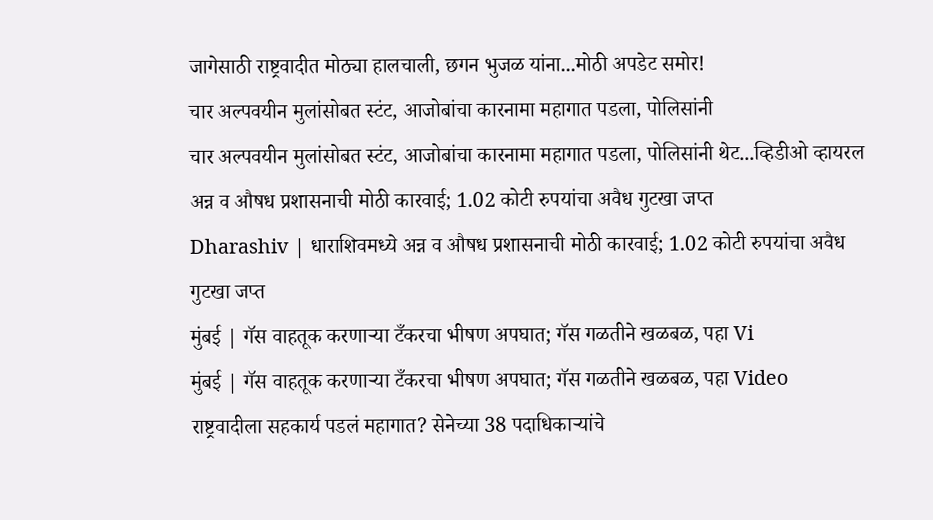जागेसाठी राष्ट्रवादीत मोठ्या हालचाली, छगन भुजळ यांना...मोठी अपडेट समोर!
चार अल्पवयीन मुलांसोबत स्टंट, आजोबांचा कारनामा महागात पडला, पोलिसांनी
चार अल्पवयीन मुलांसोबत स्टंट, आजोबांचा कारनामा महागात पडला, पोलिसांनी थेट...व्हिडीओ व्हायरल
अन्न व औषध प्रशासनाची मोठी कारवाई; 1.02 कोटी रुपयांचा अवैध गुटखा जप्त
Dharashiv | धाराशिवमध्ये अन्न व औषध प्रशासनाची मोठी कारवाई; 1.02 कोटी रुपयांचा अवैध गुटखा जप्त
मुंबई | गॅस वाहतूक करणाऱ्या टँकरचा भीषण अपघात; गॅस गळतीने खळबळ, पहा Vi
मुंबई | गॅस वाहतूक करणाऱ्या टँकरचा भीषण अपघात; गॅस गळतीने खळबळ, पहा Video
राष्ट्रवादीला सहकार्य पडलं महागात? सेनेच्या 38 पदाधिकाऱ्यांचे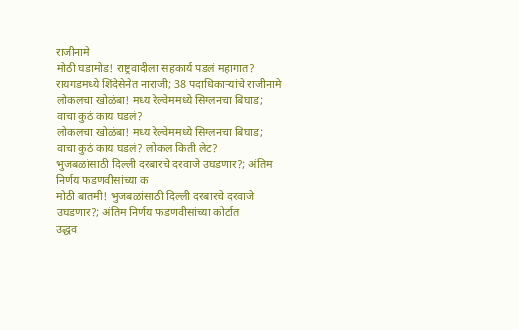राजीनामे
मोठी घडामोड! राष्ट्रवादीला सहकार्य पडलं महागात? रायगडमध्ये शिंदेसेनेत नाराजी; 38 पदाधिकाऱ्यांचे राजीनामे
लोकलचा खोळंबा! मध्य रेल्वेममध्ये सिग्लनचा बिघाड; वाचा कुठं काय घडलं?
लोकलचा खोळंबा! मध्य रेल्वेममध्ये सिग्लनचा बिघाड; वाचा कुठं काय घडलं? लोकल किती लेट?
भुजबळांसाठी दिल्ली दरबारचे दरवाजे उघडणार?; अंतिम निर्णय फडणवीसांच्या क
मोठी बातमी! भुजबळांसाठी दिल्ली दरबारचे दरवाजे उघडणार?; अंतिम निर्णय फडणवीसांच्या कोर्टात
उद्धव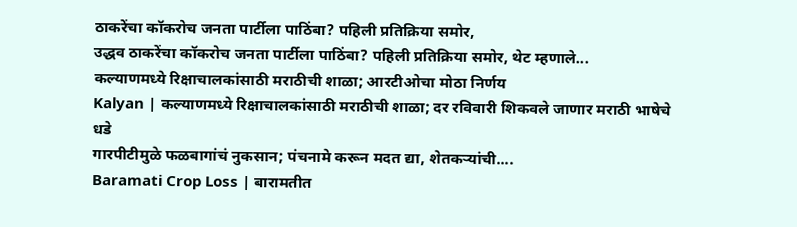ठाकरेंचा कॉकरोच जनता पार्टीला पाठिंबा? पहिली प्रतिक्रिया समोर,
उद्धव ठाकरेंचा कॉकरोच जनता पार्टीला पाठिंबा? पहिली प्रतिक्रिया समोर, थेट म्हणाले...
कल्याणमध्ये रिक्षाचालकांसाठी मराठीची शाळा; आरटीओचा मोठा निर्णय
Kalyan | कल्याणमध्ये रिक्षाचालकांसाठी मराठीची शाळा; दर रविवारी शिकवले जाणार मराठी भाषेचे धडे
गारपीटीमुळे फळबागांचं नुकसान; पंचनामे करून मदत द्या, शेतकऱ्यांची....
Baramati Crop Loss | बारामतीत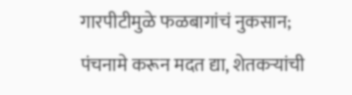गारपीटीमुळे फळबागांचं नुकसान; पंचनामे करून मदत द्या, शेतकऱ्यांची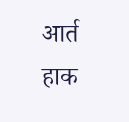आर्त हाक